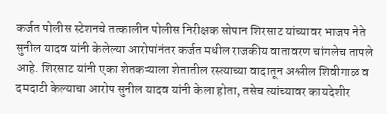कर्जत पोलीस स्टेशनचे तत्कालीन पोलीस निरीक्षक सोपान शिरसाट यांच्यावर भाजप नेते सुनील यादव यांनी केलेल्या आरोपांनंतर कर्जत मधील राजकीय वातावरण चांगलेच तापले आहे. शिरसाट यांनी एका शेतकऱ्याला शेतातील रस्त्याच्या वादातून अश्लील शिवीगाळ व दमदाटी केल्याचा आरोप सुनील यादव यांनी केला होता, तसेच त्यांच्यावर कायदेशीर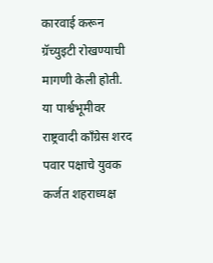कारवाई करून ग्रॅच्युइटी रोखण्याची मागणी केली होती. या पार्श्वभूमीवर राष्ट्रवादी काँग्रेस शरद पवार पक्षाचे युवक कर्जत शहराध्यक्ष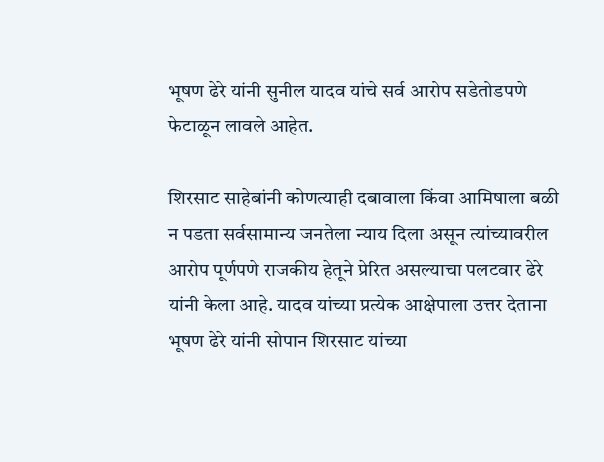भूषण ढेरे यांनी सुनील यादव यांचे सर्व आरोप सडेतोडपणे फेटाळून लावले आहेत.

शिरसाट साहेबांनी कोणत्याही दबावाला किंवा आमिषाला बळी न पडता सर्वसामान्य जनतेला न्याय दिला असून त्यांच्यावरील आरोप पूर्णपणे राजकीय हेतूने प्रेरित असल्याचा पलटवार ढेरे यांनी केला आहे. यादव यांच्या प्रत्येक आक्षेपाला उत्तर देताना भूषण ढेरे यांनी सोपान शिरसाट यांच्या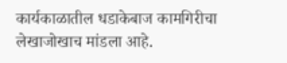कार्यकाळातील धडाकेबाज कामगिरीचा लेखाजोखाच मांडला आहे.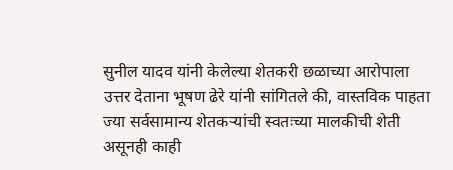सुनील यादव यांनी केलेल्या शेतकरी छळाच्या आरोपाला उत्तर देताना भूषण ढेरे यांनी सांगितले की, वास्तविक पाहता ज्या सर्वसामान्य शेतकऱ्यांची स्वतःच्या मालकीची शेती असूनही काही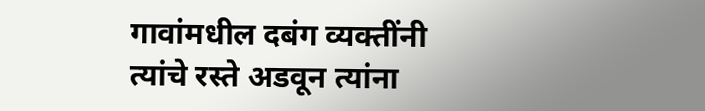गावांमधील दबंग व्यक्तींनी त्यांचे रस्ते अडवून त्यांना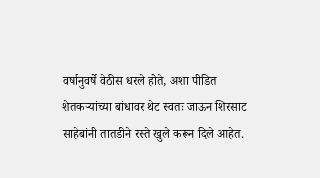वर्षानुवर्षे वेठीस धरले होते, अशा पीडित शेतकऱ्यांच्या बांधावर थेट स्वतः जाऊन शिरसाट साहेबांनी तातडीने रस्ते खुले करून दिले आहेत.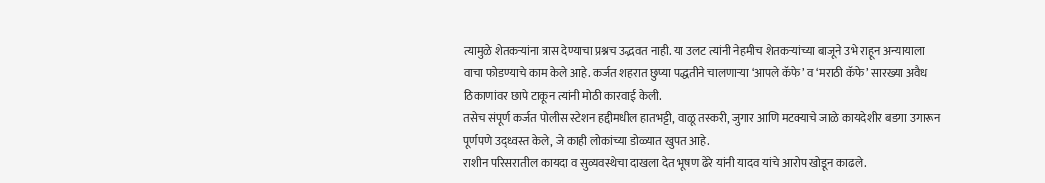त्यामुळे शेतकऱ्यांना त्रास देण्याचा प्रश्नच उद्भवत नाही. या उलट त्यांनी नेहमीच शेतकऱ्यांच्या बाजूने उभे राहून अन्यायाला वाचा फोडण्याचे काम केले आहे. कर्जत शहरात छुप्या पद्धतीने चालणाऱ्या ‘आपले कॅफे’ व ‘मराठी कॅफे’ सारख्या अवैध ठिकाणांवर छापे टाकून त्यांनी मोठी कारवाई केली.
तसेच संपूर्ण कर्जत पोलीस स्टेशन हद्दीमधील हातभट्टी, वाळू तस्करी, जुगार आणि मटक्याचे जाळे कायदेशीर बडगा उगारून पूर्णपणे उद्ध्वस्त केले, जे काही लोकांच्या डोळ्यात खुपत आहे.
राशीन परिसरातील कायदा व सुव्यवस्थेचा दाखला देत भूषण ढेरे यांनी यादव यांचे आरोप खोडून काढले.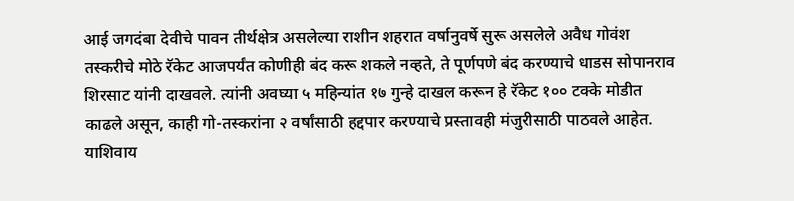आई जगदंबा देवीचे पावन तीर्थक्षेत्र असलेल्या राशीन शहरात वर्षानुवर्षे सुरू असलेले अवैध गोवंश तस्करीचे मोठे रॅकेट आजपर्यंत कोणीही बंद करू शकले नव्हते, ते पूर्णपणे बंद करण्याचे धाडस सोपानराव शिरसाट यांनी दाखवले. त्यांनी अवघ्या ५ महिन्यांत १७ गुन्हे दाखल करून हे रॅकेट १०० टक्के मोडीत काढले असून, काही गो-तस्करांना २ वर्षांसाठी हद्दपार करण्याचे प्रस्तावही मंजुरीसाठी पाठवले आहेत. याशिवाय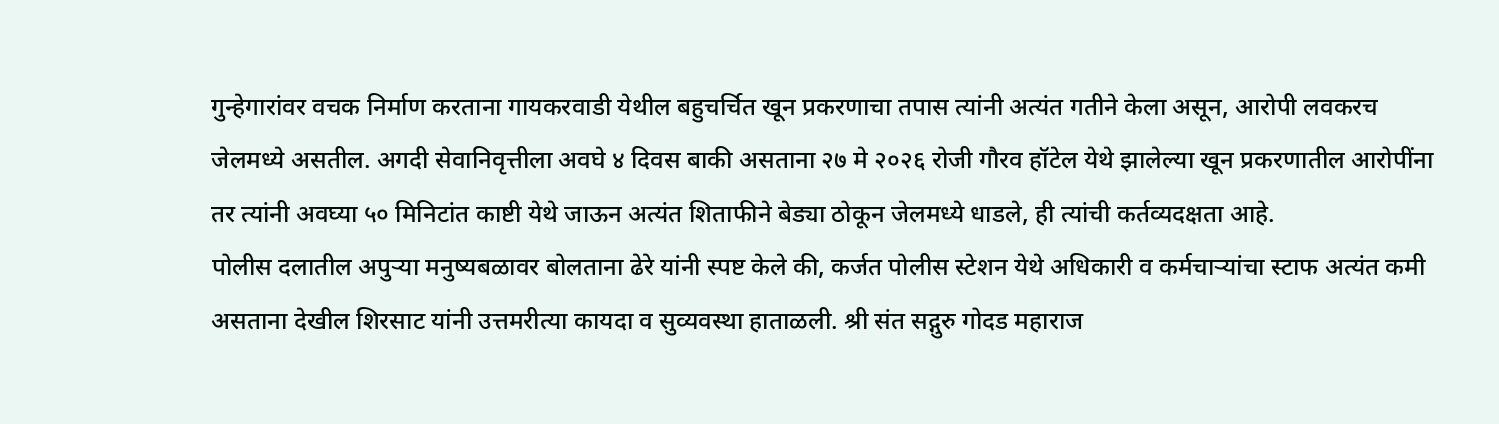गुन्हेगारांवर वचक निर्माण करताना गायकरवाडी येथील बहुचर्चित खून प्रकरणाचा तपास त्यांनी अत्यंत गतीने केला असून, आरोपी लवकरच जेलमध्ये असतील. अगदी सेवानिवृत्तीला अवघे ४ दिवस बाकी असताना २७ मे २०२६ रोजी गौरव हॉटेल येथे झालेल्या खून प्रकरणातील आरोपींना तर त्यांनी अवघ्या ५० मिनिटांत काष्टी येथे जाऊन अत्यंत शिताफीने बेड्या ठोकून जेलमध्ये धाडले, ही त्यांची कर्तव्यदक्षता आहे.
पोलीस दलातील अपुऱ्या मनुष्यबळावर बोलताना ढेरे यांनी स्पष्ट केले की, कर्जत पोलीस स्टेशन येथे अधिकारी व कर्मचाऱ्यांचा स्टाफ अत्यंत कमी असताना देखील शिरसाट यांनी उत्तमरीत्या कायदा व सुव्यवस्था हाताळली. श्री संत सद्गुरु गोदड महाराज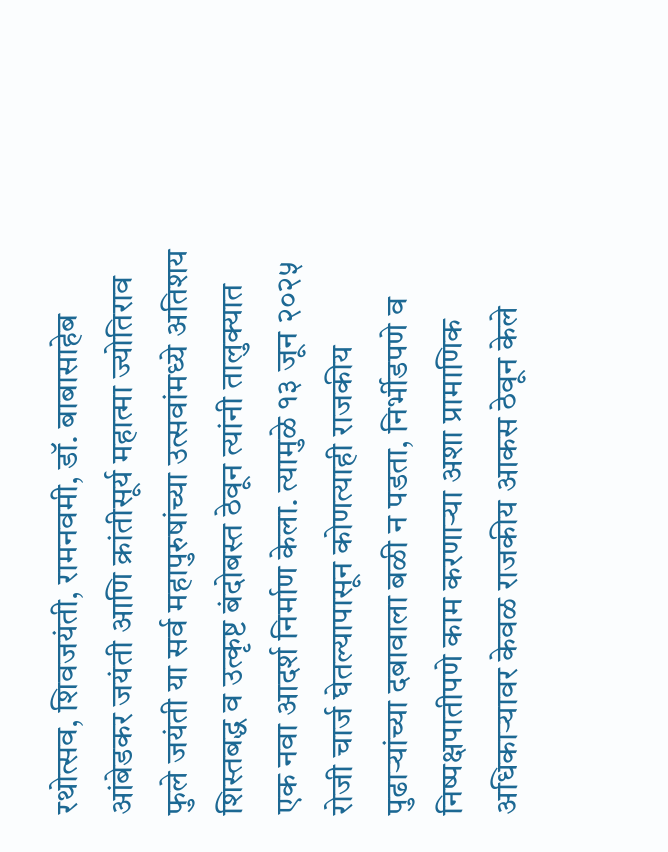रथोत्सव, शिवजयंती, रामनवमी, डॉ. बाबासाहेब आंबेडकर जयंती आणि क्रांतीसूर्य महात्मा ज्योतिराव फुले जयंती या सर्व महापुरुषांच्या उत्सवांमध्ये अतिशय शिस्तबद्ध व उत्कृष्ट बंदोबस्त ठेवून त्यांनी तालुक्यात एक नवा आदर्श निर्माण केला. त्यामुळे १३ जून २०२५ रोजी चार्ज घेतल्यापासून कोणत्याही राजकीय पुढाऱ्यांच्या दबावाला बळी न पडता, निर्भीडपणे व निष्पक्षपातीपणे काम करणाऱ्या अशा प्रामाणिक अधिकाऱ्यावर केवळ राजकीय आकस ठेवून केले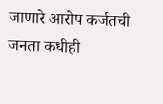जाणारे आरोप कर्जतची जनता कधीही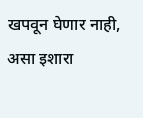खपवून घेणार नाही, असा इशारा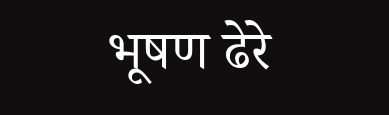भूषण ढेरे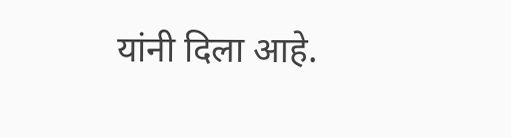यांनी दिला आहे.